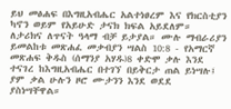ይህ መፅሐፍ በእግዚአብሔር አልተነፀረም እና የክርስቲያን ካኖን ወይም የአይሁድ ታናክ ክፍል አይደለም። ለታሪክና ለጥናት ዓላማ ብቻ ይታያል። ሙሉ ማብራሪያን ይመልከቱ መጽሐፈ መቃብያን ሣልስ 10:8 - የአማርኛ መጽሐፍ ቅዱስ (ሰማንያ አሃዱ)8 ቀድሞ ቃሉ እንደ ተናገረ ከእግዚአብሔር በተገኘ በይቅርታ ጠል ይነሣሉ፤ ያም ቃል ሁሉን ዞሮ ሙታንን እንደ ወደደ ያስነሣቸዋል።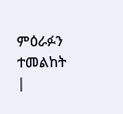ምዕራፉን ተመልከት |